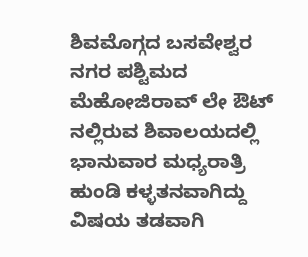ಶಿವಮೊಗ್ಗದ ಬಸವೇಶ್ವರ ನಗರ ಪಶ್ಟಿಮದ ಮೆಹೋಜಿರಾವ್ ಲೇ ಔಟ್ ನಲ್ಲಿರುವ ಶಿವಾಲಯದಲ್ಲಿ ಭಾನುವಾರ ಮಧ್ಯರಾತ್ರಿ ಹುಂಡಿ ಕಳ್ಳತನವಾಗಿದ್ದು ವಿಷಯ ತಡವಾಗಿ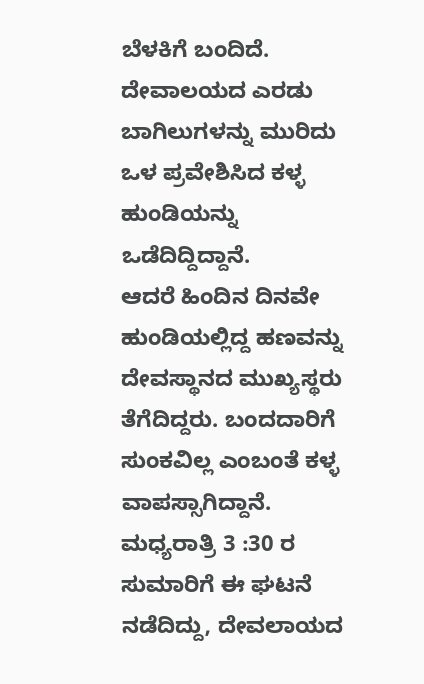ಬೆಳಕಿಗೆ ಬಂದಿದೆ.
ದೇವಾಲಯದ ಎರಡು ಬಾಗಿಲುಗಳನ್ನು ಮುರಿದು ಒಳ ಪ್ರವೇಶಿಸಿದ ಕಳ್ಳ ಹುಂಡಿಯನ್ನು ಒಡೆದಿದ್ದಿದ್ದಾನೆ.
ಆದರೆ ಹಿಂದಿನ ದಿನವೇ ಹುಂಡಿಯಲ್ಲಿದ್ದ ಹಣವನ್ನು ದೇವಸ್ಥಾನದ ಮುಖ್ಯಸ್ಥರು ತೆಗೆದಿದ್ದರು. ಬಂದದಾರಿಗೆ ಸುಂಕವಿಲ್ಲ ಎಂಬಂತೆ ಕಳ್ಳ ವಾಪಸ್ಸಾಗಿದ್ದಾನೆ. ಮಧ್ಯರಾತ್ರಿ 3 :30 ರ ಸುಮಾರಿಗೆ ಈ ಘಟನೆ ನಡೆದಿದ್ದು, ದೇವಲಾಯದ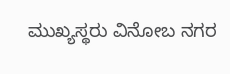ಮುಖ್ಯಸ್ಥರು ವಿನೋಬ ನಗರ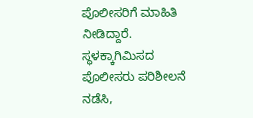ಪೊಲೀಸರಿಗೆ ಮಾಹಿತಿ ನೀಡಿದ್ದಾರೆ. ಸ್ಥಳಕ್ಕಾಗಿಮಿಸದ ಪೊಲೀಸರು ಪರಿಶೀಲನೆ ನಡೆಸಿ,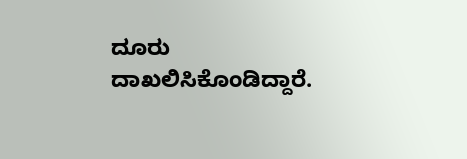ದೂರು ದಾಖಲಿಸಿಕೊಂಡಿದ್ದಾರೆ.